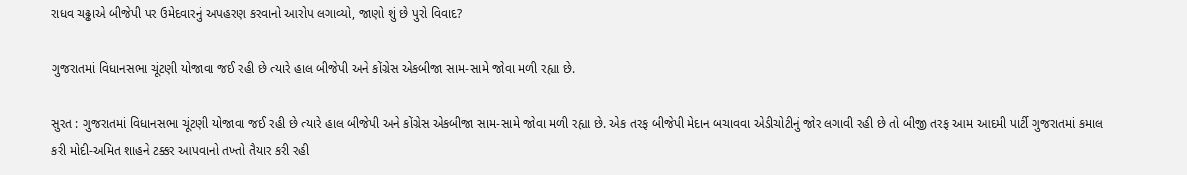રાધવ ચઢ્ઢાએ બીજેપી પર ઉમેદવારનું અપહરણ કરવાનો આરોપ લગાવ્યો, જાણો શું છે પુરો વિવાદ?

ગુજરાતમાં વિધાનસભા ચૂંટણી યોજાવા જઈ રહી છે ત્યારે હાલ બીજેપી અને કોંગ્રેસ એકબીજા સામ-સામે જોવા મળી રહ્યા છે.

સુરત : ગુજરાતમાં વિધાનસભા ચૂંટણી યોજાવા જઈ રહી છે ત્યારે હાલ બીજેપી અને કોંગ્રેસ એકબીજા સામ-સામે જોવા મળી રહ્યા છે. એક તરફ બીજેપી મેદાન બચાવવા એડીચોટીનું જોર લગાવી રહી છે તો બીજી તરફ આમ આદમી પાર્ટી ગુજરાતમાં કમાલ કરી મોદી-અમિત શાહને ટક્કર આપવાનો તખ્તો તૈયાર કરી રહી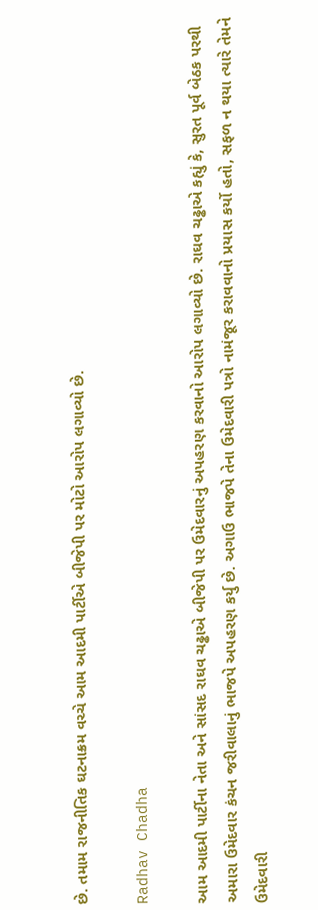છે. તમામ રાજનીતિક ઘટનાક્રમ વચ્ચે આમ આદમી પાર્ટીએ બીજેપી પર મોટો આરોપ લગાવ્યો છે.

Radhav Chadha

આમ આદમી પાર્ટીના નેતા અને સાંસદ રાઘવ ચઢ્ઢાએ બીજેપી પર ઉમેદવારનું અપહરણ કરવાનો આરોપ લગાવ્યો છે. રાઘવ ચઢ્ઢાએ કહ્યું કે, સુરત પૂર્વ બેઠક પરથી અમારા ઉમેદવાર કંચન જરીવાલાનું ભાજપે અપહરણ કર્યુ છે. અગાઉ ભાજપે તેના ઉમેદવારી પત્રો નામંજૂર કરાવવાનો પ્રયાસ કર્યો હતો, સફળ ન થયા ત્યારે તેમને ઉમેદવારી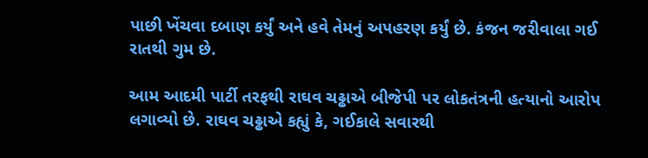પાછી ખેંચવા દબાણ કર્યું અને હવે તેમનું અપહરણ કર્યું છે. કંજન જરીવાલા ગઈ રાતથી ગુમ છે.

આમ આદમી પાર્ટી તરફથી રાઘવ ચઢ્ઢાએ બીજેપી પર લોકતંત્રની હત્યાનો આરોપ લગાવ્યો છે. રાઘવ ચઢ્ઢાએ કહ્યું કે, ગઈકાલે સવારથી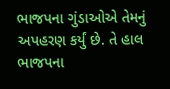ભાજપના ગુંડાઓએ તેમનું અપહરણ કર્યું છે. તે હાલ ભાજપના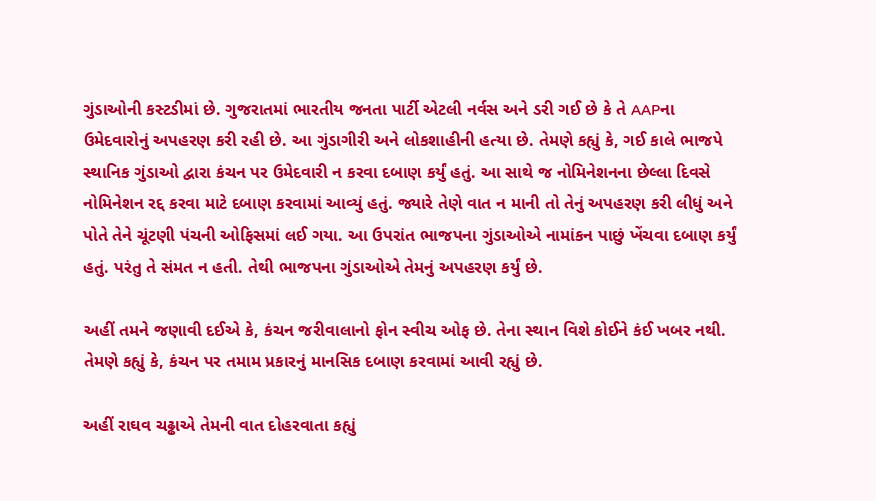ગુંડાઓની કસ્ટડીમાં છે. ગુજરાતમાં ભારતીય જનતા પાર્ટી એટલી નર્વસ અને ડરી ગઈ છે કે તે AAPના ઉમેદવારોનું અપહરણ કરી રહી છે. આ ગુંડાગીરી અને લોકશાહીની હત્યા છે. તેમણે કહ્યું કે, ગઈ કાલે ભાજપે સ્થાનિક ગુંડાઓ દ્વારા કંચન પર ઉમેદવારી ન કરવા દબાણ કર્યું હતું. આ સાથે જ નોમિનેશનના છેલ્લા દિવસે નોમિનેશન રદ્દ કરવા માટે દબાણ કરવામાં આવ્યું હતું. જ્યારે તેણે વાત ન માની તો તેનું અપહરણ કરી લીધું અને પોતે તેને ચૂંટણી પંચની ઓફિસમાં લઈ ગયા. આ ઉપરાંત ભાજપના ગુંડાઓએ નામાંકન પાછું ખેંચવા દબાણ કર્યું હતું. પરંતુ તે સંમત ન હતી. તેથી ભાજપના ગુંડાઓએ તેમનું અપહરણ કર્યું છે.

અહીં તમને જણાવી દઈએ કે, કંચન જરીવાલાનો ફોન સ્વીચ ઓફ છે. તેના સ્થાન વિશે કોઈને કંઈ ખબર નથી. તેમણે કહ્યું કે, કંચન પર તમામ પ્રકારનું માનસિક દબાણ કરવામાં આવી રહ્યું છે.

અહીં રાઘવ ચઢ્ઢાએ તેમની વાત દોહરવાતા કહ્યું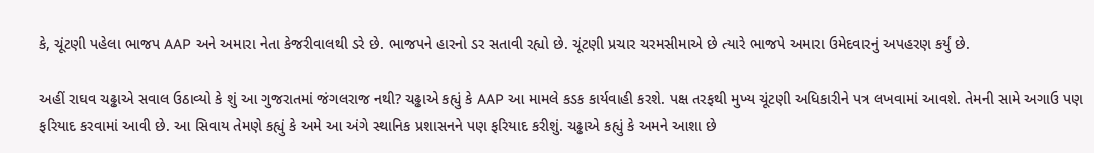કે, ચૂંટણી પહેલા ભાજપ AAP અને અમારા નેતા કેજરીવાલથી ડરે છે. ભાજપને હારનો ડર સતાવી રહ્યો છે. ચૂંટણી પ્રચાર ચરમસીમાએ છે ત્યારે ભાજપે અમારા ઉમેદવારનું અપહરણ કર્યું છે.

અહીં રાઘવ ચઢ્ઢાએ સવાલ ઉઠાવ્યો કે શું આ ગુજરાતમાં જંગલરાજ નથી? ચઢ્ઢાએ કહ્યું કે AAP આ મામલે કડક કાર્યવાહી કરશે. પક્ષ તરફથી મુખ્ય ચૂંટણી અધિકારીને પત્ર લખવામાં આવશે. તેમની સામે અગાઉ પણ ફરિયાદ કરવામાં આવી છે. આ સિવાય તેમણે કહ્યું કે અમે આ અંગે સ્થાનિક પ્રશાસનને પણ ફરિયાદ કરીશું. ચઢ્ઢાએ કહ્યું કે અમને આશા છે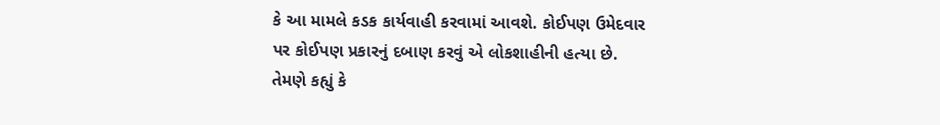કે આ મામલે કડક કાર્યવાહી કરવામાં આવશે. કોઈપણ ઉમેદવાર પર કોઈપણ પ્રકારનું દબાણ કરવું એ લોકશાહીની હત્યા છે. તેમણે કહ્યું કે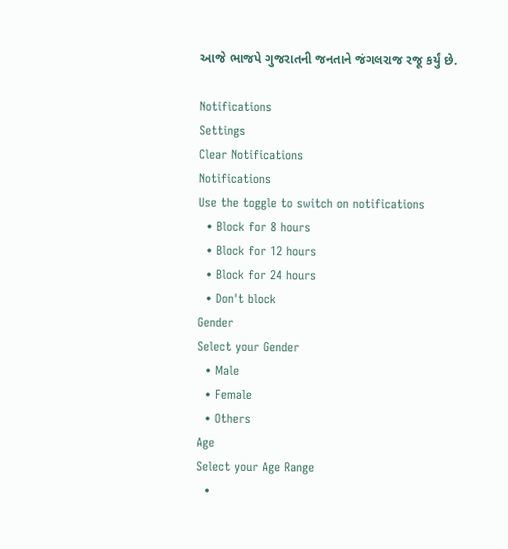આજે ભાજપે ગુજરાતની જનતાને જંગલરાજ રજૂ કર્યું છે.

Notifications
Settings
Clear Notifications
Notifications
Use the toggle to switch on notifications
  • Block for 8 hours
  • Block for 12 hours
  • Block for 24 hours
  • Don't block
Gender
Select your Gender
  • Male
  • Female
  • Others
Age
Select your Age Range
  •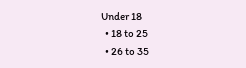Under 18
  • 18 to 25
  • 26 to 35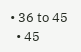• 36 to 45
  • 45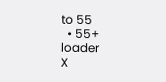to 55
  • 55+
loader
X